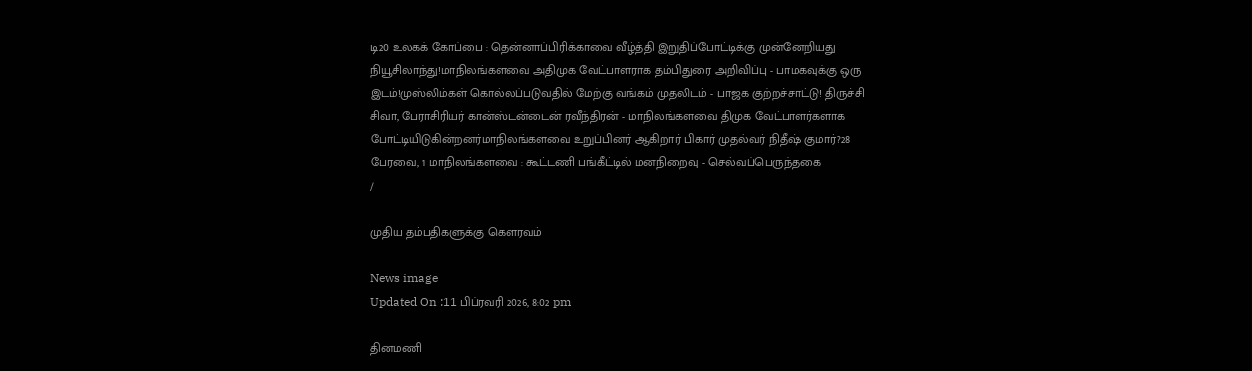டி20 உலகக் கோப்பை : தென்னாப்பிரிக்காவை வீழ்த்தி இறுதிப்போட்டிக்கு முன்னேறியது நியூசிலாந்து!மாநிலங்களவை அதிமுக வேட்பாளராக தம்பிதுரை அறிவிப்பு - பாமகவுக்கு ஒரு இடம்!முஸ்லிம்கள் கொல்லப்படுவதில் மேற்கு வங்கம் முதலிடம் - பாஜக குற்றச்சாட்டு! திருச்சி சிவா, பேராசிரியர் கான்ஸ்டன்டைன் ரவீந்திரன் - மாநிலங்களவை திமுக வேட்பாளர்களாக போட்டியிடுகின்றனர்மாநிலங்களவை உறுப்பினர் ஆகிறார் பிகார் முதல்வர் நிதீஷ் குமார்?28 பேரவை, 1 மாநிலங்களவை : கூட்டணி பங்கீட்டில் மனநிறைவு - செல்வப்பெருந்தகை
/

முதிய தம்பதிகளுக்கு கௌரவம்

News image
Updated On :11 பிப்ரவரி 2026, 8:02 pm

தினமணி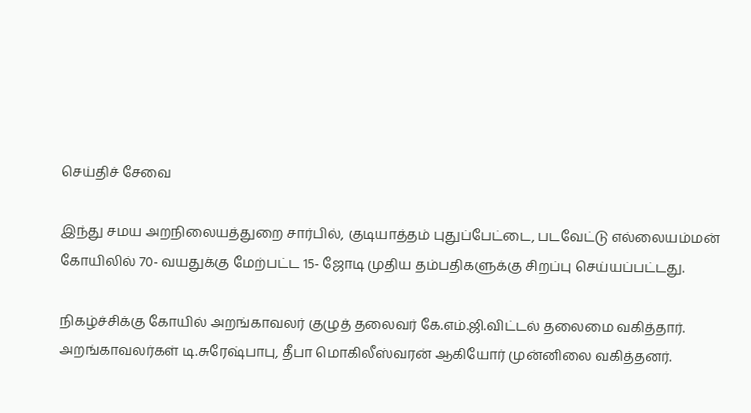செய்திச் சேவை

இந்து சமய அறநிலையத்துறை சார்பில், குடியாத்தம் புதுப்பேட்டை, படவேட்டு எல்லையம்மன் கோயிலில் 70- வயதுக்கு மேற்பட்ட 15- ஜோடி முதிய தம்பதிகளுக்கு சிறப்பு செய்யப்பட்டது.

நிகழ்ச்சிக்கு கோயில் அறங்காவலர் குழுத் தலைவர் கே.எம்.ஜி.விட்டல் தலைமை வகித்தார். அறங்காவலர்கள் டி.சுரேஷ்பாபு, தீபா மொகிலீஸ்வரன் ஆகியோர் முன்னிலை வகித்தனர்.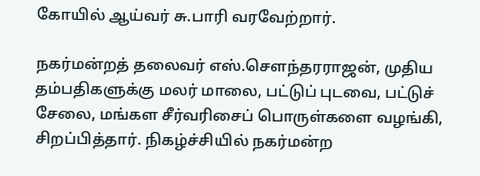கோயில் ஆய்வர் சு.பாரி வரவேற்றார்.

நகர்மன்றத் தலைவர் எஸ்.செளந்தரராஜன், முதிய தம்பதிகளுக்கு மலர் மாலை, பட்டுப் புடவை, பட்டுச் சேலை, மங்கள சீர்வரிசைப் பொருள்களை வழங்கி, சிறப்பித்தார். நிகழ்ச்சியில் நகர்மன்ற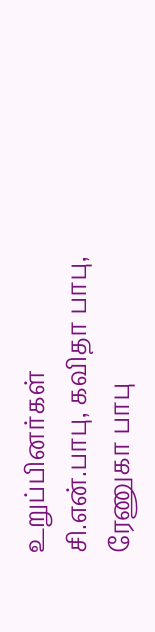உறுப்பினர்கள் சி.என்.பாபு, கவிதா பாபு, ரேணுகா பாபு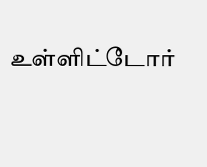உள்ளிட்டோர்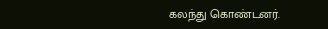கலந்து கொண்டனர்.